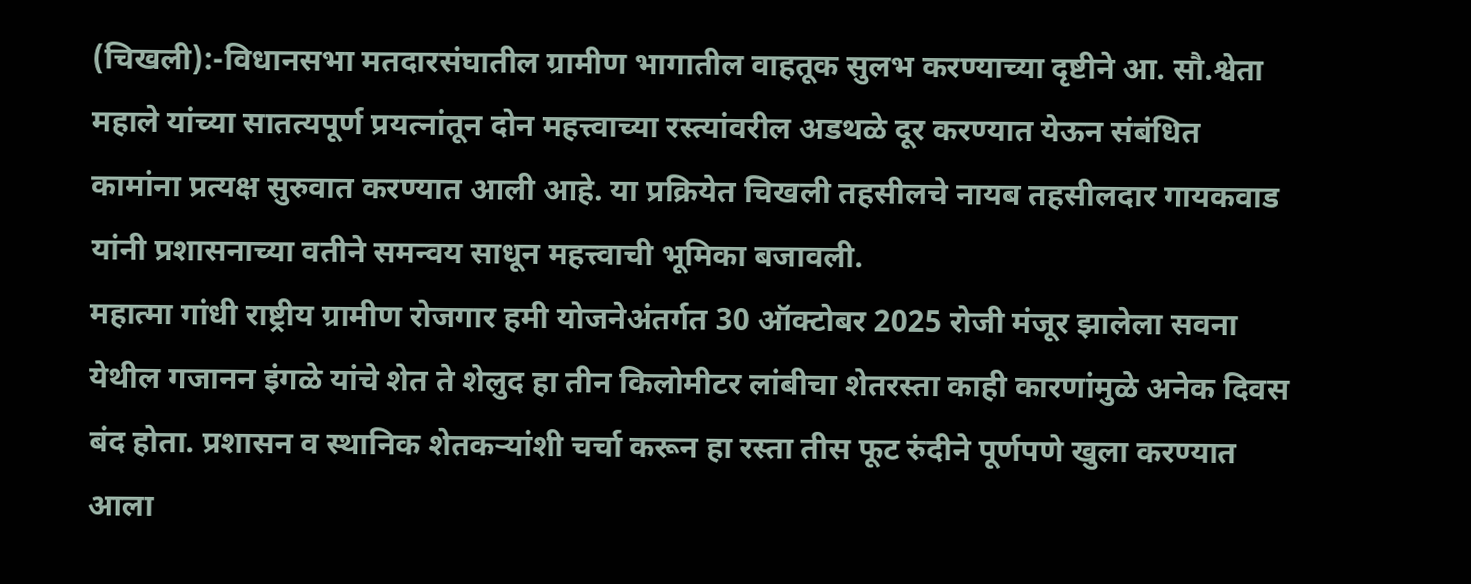(चिखली):-विधानसभा मतदारसंघातील ग्रामीण भागातील वाहतूक सुलभ करण्याच्या दृष्टीने आ. सौ.श्वेता महाले यांच्या सातत्यपूर्ण प्रयत्नांतून दोन महत्त्वाच्या रस्त्यांवरील अडथळे दूर करण्यात येऊन संबंधित कामांना प्रत्यक्ष सुरुवात करण्यात आली आहे. या प्रक्रियेत चिखली तहसीलचे नायब तहसीलदार गायकवाड यांनी प्रशासनाच्या वतीने समन्वय साधून महत्त्वाची भूमिका बजावली.
महात्मा गांधी राष्ट्रीय ग्रामीण रोजगार हमी योजनेअंतर्गत 30 ऑक्टोबर 2025 रोजी मंजूर झालेला सवना येथील गजानन इंगळे यांचे शेत ते शेलुद हा तीन किलोमीटर लांबीचा शेतरस्ता काही कारणांमुळे अनेक दिवस बंद होता. प्रशासन व स्थानिक शेतकऱ्यांशी चर्चा करून हा रस्ता तीस फूट रुंदीने पूर्णपणे खुला करण्यात आला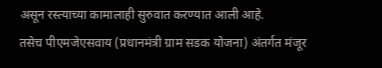असून रस्त्याच्या कामालाही सुरुवात करण्यात आली आहे.
तसेच पीएमजेएसवाय (प्रधानमंत्री ग्राम सडक योजना) अंतर्गत मंजूर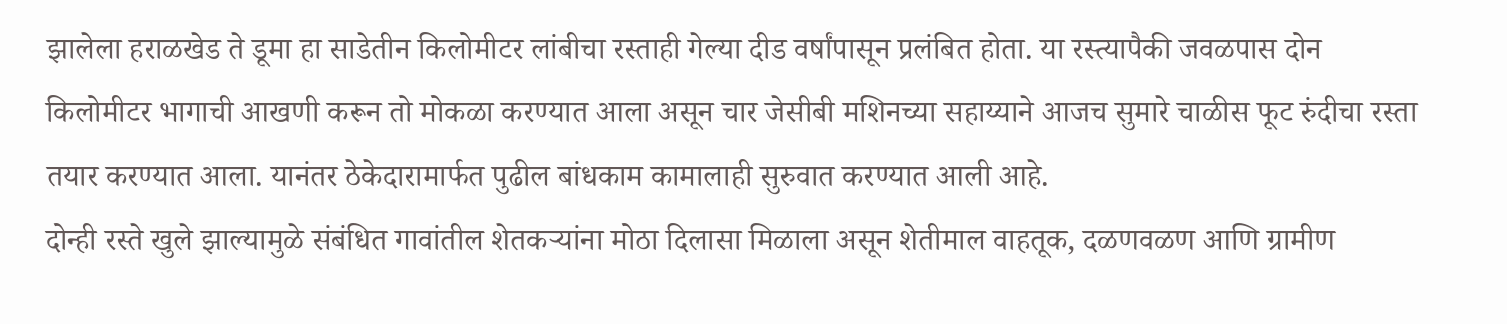झालेला हराळखेड ते डूमा हा साडेतीन किलोमीटर लांबीचा रस्ताही गेल्या दीड वर्षांपासून प्रलंबित होता. या रस्त्यापैकी जवळपास दोन किलोमीटर भागाची आखणी करून तो मोकळा करण्यात आला असून चार जेसीबी मशिनच्या सहाय्याने आजच सुमारे चाळीस फूट रुंदीचा रस्ता तयार करण्यात आला. यानंतर ठेकेदारामार्फत पुढील बांधकाम कामालाही सुरुवात करण्यात आली आहे.
दोन्ही रस्ते खुले झाल्यामुळे संबंधित गावांतील शेतकऱ्यांना मोठा दिलासा मिळाला असून शेतीमाल वाहतूक, दळणवळण आणि ग्रामीण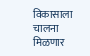विकासाला चालना मिळणार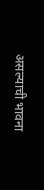असल्याची भावना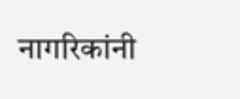नागरिकांनी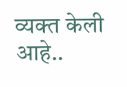व्यक्त केली आहे..